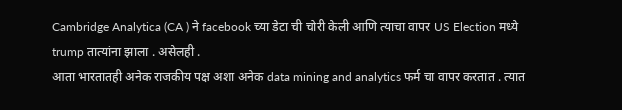Cambridge Analytica (CA ) ने facebook च्या डेटा ची चोरी केली आणि त्याचा वापर US Election मध्ये trump तात्यांना झाला . असेलही .
आता भारतातही अनेक राजकीय पक्ष अशा अनेक data mining and analytics फर्म चा वापर करतात . त्यात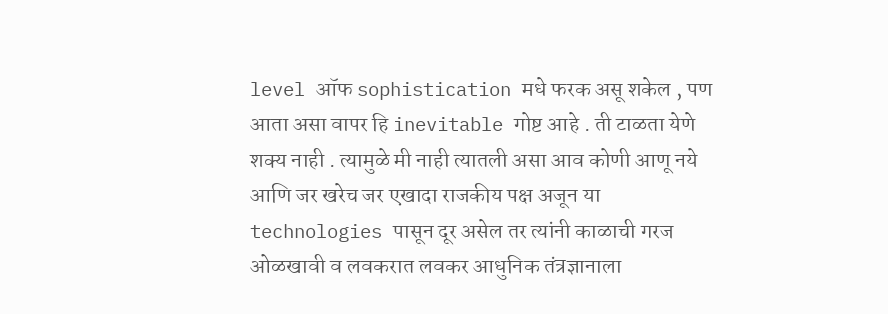level ऑफ sophistication मधे फरक असू शकेल , पण आता असा वापर हि inevitable गोष्ट आहे . ती टाळता येणे शक्य नाही . त्यामुळे मी नाही त्यातली असा आव कोणी आणू नये आणि जर खरेच जर एखादा राजकीय पक्ष अजून या technologies पासून दूर असेल तर त्यांनी काळाची गरज ओळखावी व लवकरात लवकर आधुनिक तंत्रज्ञानाला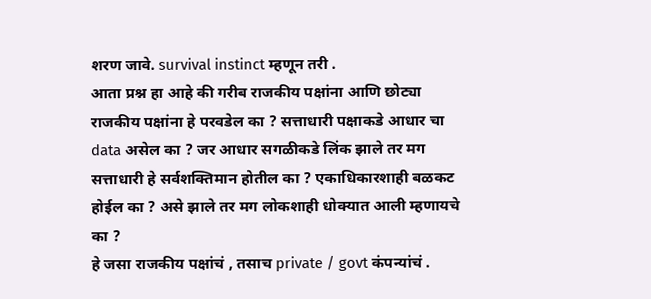शरण जावे. survival instinct म्हणून तरी .
आता प्रश्न हा आहे की गरीब राजकीय पक्षांना आणि छोट्या राजकीय पक्षांना हे परवडेल का ? सत्ताधारी पक्षाकडे आधार चा data असेल का ? जर आधार सगळीकडे लिंक झाले तर मग सत्ताधारी हे सर्वशक्तिमान होतील का ? एकाधिकारशाही बळकट होईल का ? असे झाले तर मग लोकशाही धोक्यात आली म्हणायचे का ?
हे जसा राजकीय पक्षांचं , तसाच private / govt कंपन्यांचं .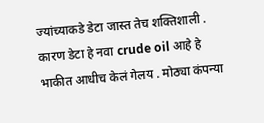ज्यांच्याकडे डेटा जास्त तेच शक्तिशाली . कारण डेटा हे नवा crude oil आहे हे भाकीत आधीच केलं गेलय . मोठ्या कंपन्या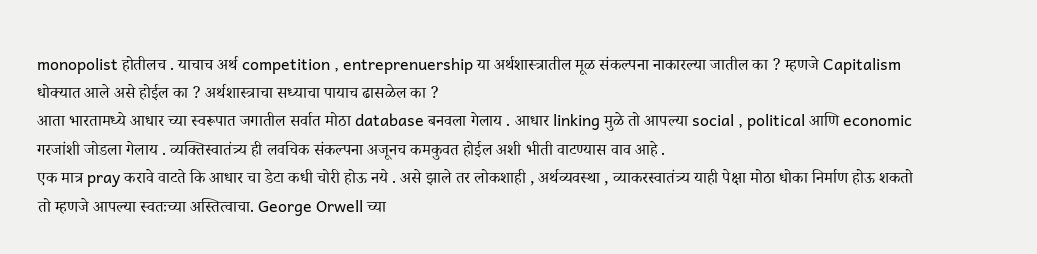monopolist होतीलच . याचाच अर्थ competition , entreprenuership या अर्थशास्त्रातील मूळ संकल्पना नाकारल्या जातील का ? म्हणजे Capitalism धोक्यात आले असे होईल का ? अर्थशास्त्राचा सध्याचा पायाच ढासळेल का ?
आता भारतामध्ये आधार च्या स्वरूपात जगातील सर्वात मोठा database बनवला गेलाय . आधार linking मुळे तो आपल्या social , political आणि economic गरजांशी जोडला गेलाय . व्यक्तिस्वातंत्र्य ही लवचिक संकल्पना अजूनच कमकुवत होईल अशी भीती वाटण्यास वाव आहे .
एक मात्र pray करावे वाटते कि आधार चा डेटा कधी चोरी होऊ नये . असे झाले तर लोकशाही , अर्थव्यवस्था , व्याकरस्वातंत्र्य याही पेक्षा मोठा धोका निर्माण होऊ शकतो तो म्हणजे आपल्या स्वतःच्या अस्तित्वाचा. George Orwell च्या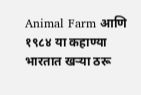Animal Farm आणि १९८४ या कहाण्या भारतात खऱ्या ठरू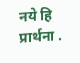नये हि प्रार्थना .